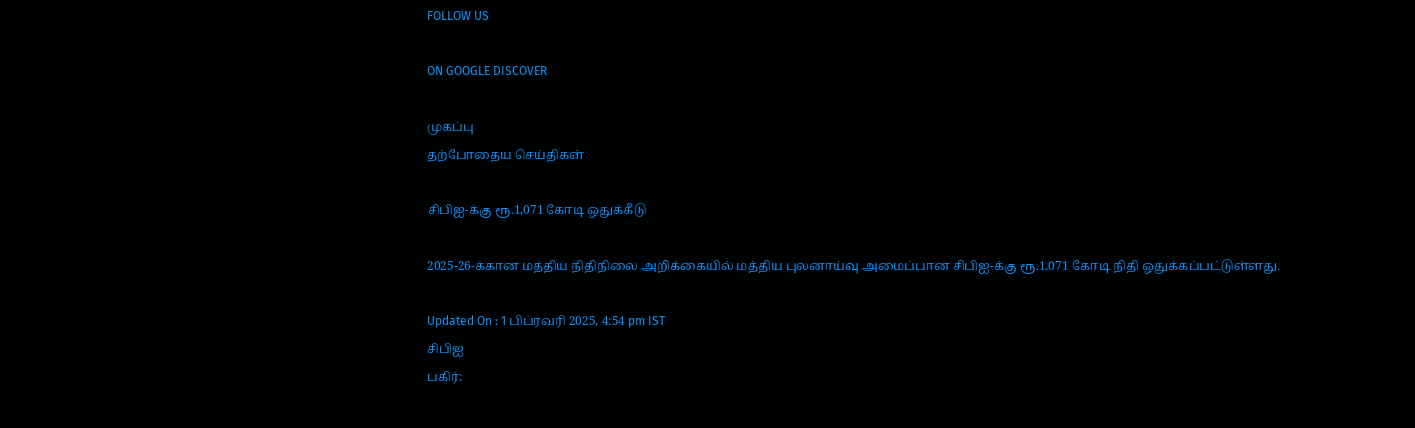FOLLOW US

ON GOOGLE DISCOVER

முகப்பு
தற்போதைய செய்திகள்

சிபிஐ-க்கு ரூ.1,071 கோடி ஒதுக்கீடு

2025-26-க்கான மத்திய நிதிநிலை அறிக்கையில் மத்திய புலனாய்வு அமைப்பான சிபிஐ-க்கு ரூ.1,071 கோடி நிதி ஒதுக்கப்பட்டுள்ளது.

Updated On : 1 பிப்ரவரி 2025, 4:54 pm IST
சிபிஐ
பகிர்: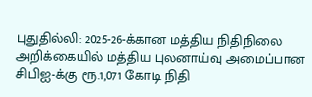புதுதில்லி: 2025-26-க்கான மத்திய நிதிநிலை அறிக்கையில் மத்திய புலனாய்வு அமைப்பான சிபிஐ-க்கு ரூ.1,071 கோடி நிதி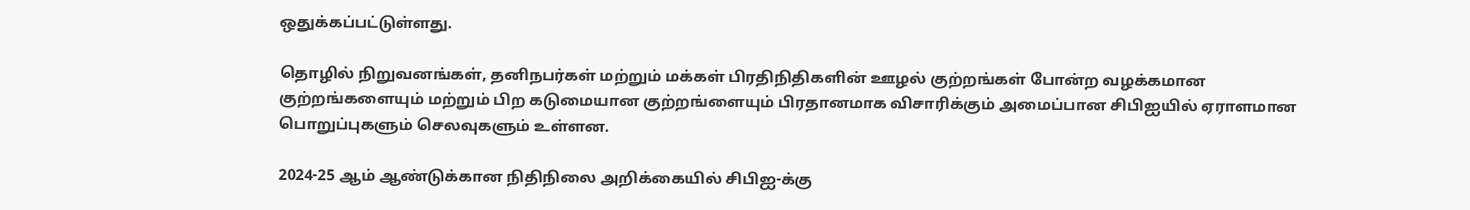ஒதுக்கப்பட்டுள்ளது.

தொழில் நிறுவனங்கள், தனிநபர்கள் மற்றும் மக்கள் பிரதிநிதிகளின் ஊழல் குற்றங்கள் போன்ற வழக்கமான குற்றங்களையும் மற்றும் பிற கடுமையான குற்றங்ளையும் பிரதானமாக விசாரிக்கும் அமைப்பான சிபிஐயில் ஏராளமான பொறுப்புகளும் செலவுகளும் உள்ளன.

2024-25 ஆம் ஆண்டுக்கான நிதிநிலை அறிக்கையில் சிபிஐ-க்கு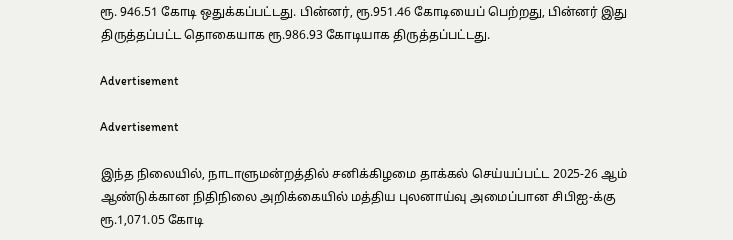ரூ. 946.51 கோடி ஒதுக்கப்பட்டது. பின்னர், ரூ.951.46 கோடியைப் பெற்றது, பின்னர் இது திருத்தப்பட்ட தொகையாக ரூ.986.93 கோடியாக திருத்தப்பட்டது.

Advertisement

Advertisement

இந்த நிலையில், நாடாளுமன்றத்தில் சனிக்கிழமை தாக்கல் செய்யப்பட்ட 2025-26 ஆம் ஆண்டுக்கான நிதிநிலை அறிக்கையில் மத்திய புலனாய்வு அமைப்பான சிபிஐ-க்கு ரூ.1,071.05 கோடி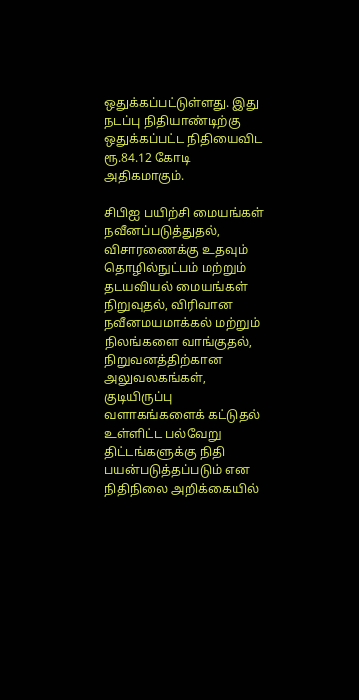ஒதுக்கப்பட்டுள்ளது. இது நடப்பு நிதியாண்டிற்கு ஒதுக்கப்பட்ட நிதியைவிட ரூ.84.12 கோடி அதிகமாகும்.

சிபிஐ பயிற்சி மையங்கள் நவீனப்படுத்துதல், விசாரணைக்கு உதவும் தொழில்நுட்பம் மற்றும் தடயவியல் மையங்கள் நிறுவுதல், விரிவான நவீனமயமாக்கல் மற்றும் நிலங்களை வாங்குதல், நிறுவனத்திற்கான அலுவலகங்கள், குடியிருப்பு வளாகங்களைக் கட்டுதல் உள்ளிட்ட பல்வேறு திட்டங்களுக்கு நிதி பயன்படுத்தப்படும் என நிதிநிலை அறிக்கையில்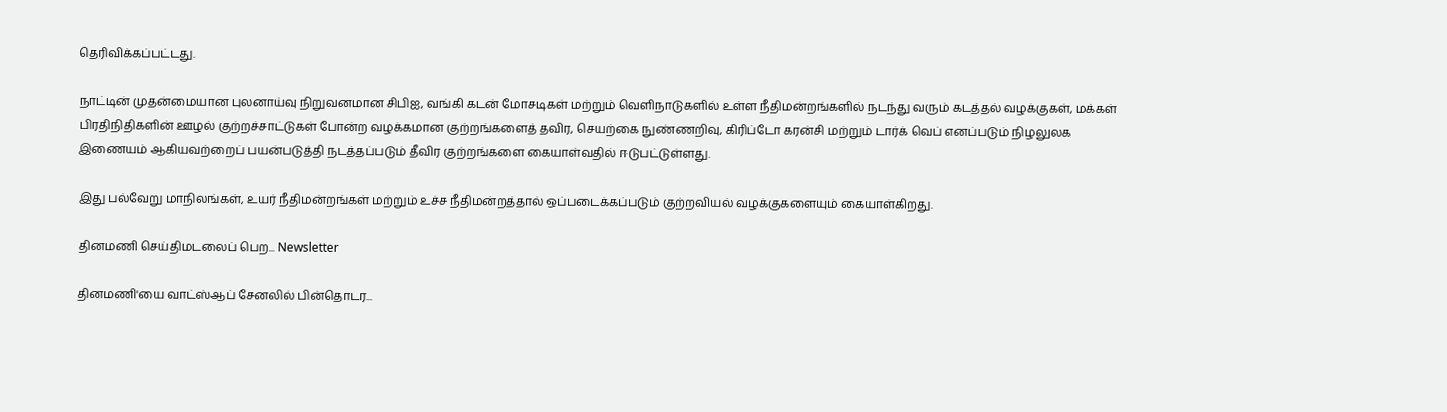தெரிவிக்கப்பட்டது.

நாட்டின் முதன்மையான புலனாய்வு நிறுவனமான சிபிஐ, வங்கி கடன் மோசடிகள் மற்றும் வெளிநாடுகளில் உள்ள நீதிமன்றங்களில் நடந்து வரும் கடத்தல் வழக்குகள், மக்கள் பிரதிநிதிகளின் ஊழல் குற்றச்சாட்டுகள் போன்ற வழக்கமான குற்றங்களைத் தவிர, செயற்கை நுண்ணறிவு, கிரிப்டோ கரன்சி மற்றும் டார்க் வெப் எனப்படும் நிழலுலக இணையம் ஆகியவற்றைப் பயன்படுத்தி நடத்தப்படும் தீவிர குற்றங்களை கையாள்வதில் ஈடுபட்டுள்ளது.

இது பல்வேறு மாநிலங்கள், உயர் நீதிமன்றங்கள் மற்றும் உச்ச நீதிமன்றத்தால் ஒப்படைக்கப்படும் குற்றவியல் வழக்குகளையும் கையாள்கிறது.

தினமணி செய்திமடலைப் பெற... Newsletter

தினமணி'யை வாட்ஸ்ஆப் சேனலில் பின்தொடர...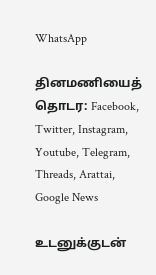WhatsApp

தினமணியைத் தொடர: Facebook, Twitter, Instagram, Youtube, Telegram, Threads, Arattai, Google News

உடனுக்குடன்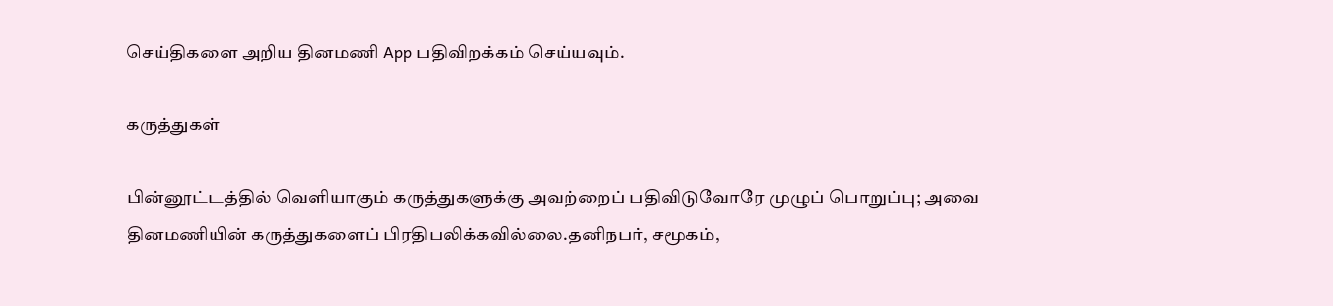செய்திகளை அறிய தினமணி App பதிவிறக்கம் செய்யவும்.

கருத்துகள்

பின்னூட்டத்தில் வெளியாகும் கருத்துகளுக்கு அவற்றைப் பதிவிடுவோரே முழுப் பொறுப்பு; அவை தினமணியின் கருத்துகளைப் பிரதிபலிக்கவில்லை.தனிநபர், சமூகம்,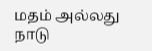மதம் அல்லது நாடு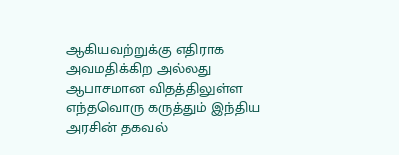ஆகியவற்றுக்கு எதிராக அவமதிக்கிற அல்லது ஆபாசமான விதத்திலுள்ள எந்தவொரு கருத்தும் இந்திய அரசின் தகவல்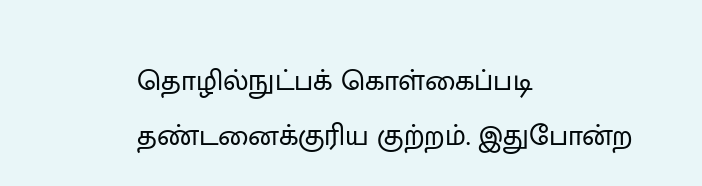தொழில்நுட்பக் கொள்கைப்படி தண்டனைக்குரிய குற்றம். இதுபோன்ற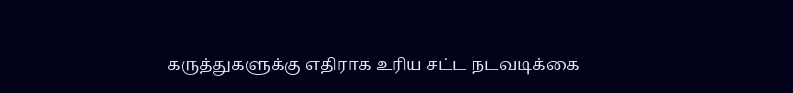கருத்துகளுக்கு எதிராக உரிய சட்ட நடவடிக்கை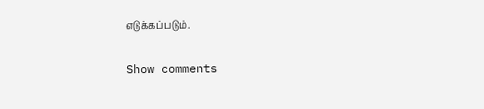எடுக்கப்படும்.

Show comments